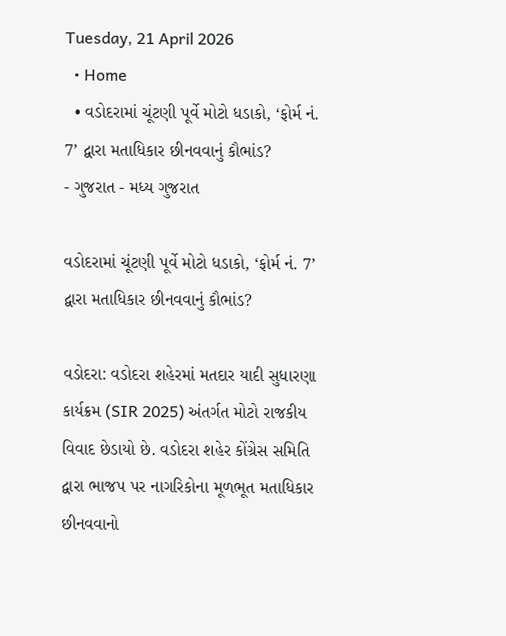Tuesday, 21 April 2026
  • Home
  • વડોદરામાં ચૂંટણી પૂર્વે મોટો ધડાકો, ‘ફોર્મ નં. 7’ દ્વારા મતાધિકાર છીનવવાનું કૌભાંડ?
- ગુજરાત - મધ્ય ગુજરાત

વડોદરામાં ચૂંટણી પૂર્વે મોટો ધડાકો, ‘ફોર્મ નં. 7’ દ્વારા મતાધિકાર છીનવવાનું કૌભાંડ?

વડોદરા: વડોદરા શહેરમાં મતદાર યાદી સુધારણા કાર્યક્રમ (SIR 2025) અંતર્ગત મોટો રાજકીય વિવાદ છેડાયો છે. વડોદરા શહેર કોંગ્રેસ સમિતિ દ્વારા ભાજપ પર નાગરિકોના મૂળભૂત મતાધિકાર છીનવવાનો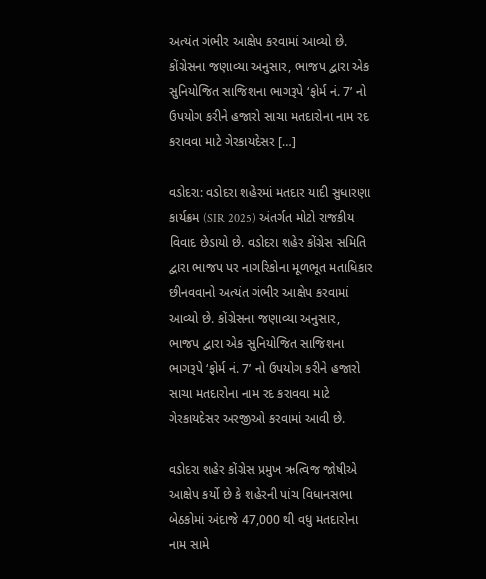અત્યંત ગંભીર આક્ષેપ કરવામાં આવ્યો છે. કોંગ્રેસના જણાવ્યા અનુસાર, ભાજપ દ્વારા એક સુનિયોજિત સાજિશના ભાગરૂપે ‘ફોર્મ નં. 7’ નો ઉપયોગ કરીને હજારો સાચા મતદારોના નામ રદ કરાવવા માટે ગેરકાયદેસર […]

વડોદરા: વડોદરા શહેરમાં મતદાર યાદી સુધારણા કાર્યક્રમ (SIR 2025) અંતર્ગત મોટો રાજકીય વિવાદ છેડાયો છે. વડોદરા શહેર કોંગ્રેસ સમિતિ દ્વારા ભાજપ પર નાગરિકોના મૂળભૂત મતાધિકાર છીનવવાનો અત્યંત ગંભીર આક્ષેપ કરવામાં આવ્યો છે. કોંગ્રેસના જણાવ્યા અનુસાર, ભાજપ દ્વારા એક સુનિયોજિત સાજિશના ભાગરૂપે ‘ફોર્મ નં. 7’ નો ઉપયોગ કરીને હજારો સાચા મતદારોના નામ રદ કરાવવા માટે ગેરકાયદેસર અરજીઓ કરવામાં આવી છે.

વડોદરા શહેર કોંગ્રેસ પ્રમુખ ઋત્વિજ જોષીએ આક્ષેપ કર્યો છે કે શહેરની પાંચ વિધાનસભા બેઠકોમાં અંદાજે 47,000 થી વધુ મતદારોના નામ સામે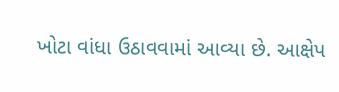ખોટા વાંધા ઉઠાવવામાં આવ્યા છે. આક્ષેપ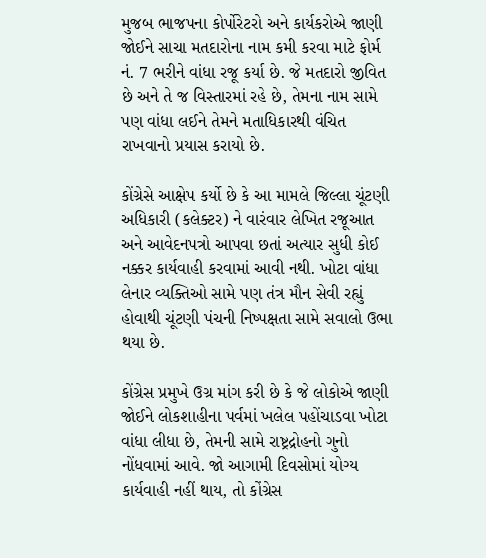મુજબ ભાજપના કોર્પોરેટરો અને કાર્યકરોએ જાણી જોઈને સાચા મતદારોના નામ કમી કરવા માટે ફોર્મ નં. 7 ભરીને વાંધા રજૂ કર્યા છે. જે મતદારો જીવિત છે અને તે જ વિસ્તારમાં રહે છે, તેમના નામ સામે પણ વાંધા લઈને તેમને મતાધિકારથી વંચિત રાખવાનો પ્રયાસ કરાયો છે.

કોંગ્રેસે આક્ષેપ કર્યો છે કે આ મામલે જિલ્લા ચૂંટણી અધિકારી (કલેક્ટર) ને વારંવાર લેખિત રજૂઆત અને આવેદનપત્રો આપવા છતાં અત્યાર સુધી કોઈ નક્કર કાર્યવાહી કરવામાં આવી નથી. ખોટા વાંધા લેનાર વ્યક્તિઓ સામે પણ તંત્ર મૌન સેવી રહ્યું હોવાથી ચૂંટણી પંચની નિષ્પક્ષતા સામે સવાલો ઉભા થયા છે.

કોંગ્રેસ પ્રમુખે ઉગ્ર માંગ કરી છે કે જે લોકોએ જાણી જોઈને લોકશાહીના પર્વમાં ખલેલ પહોંચાડવા ખોટા વાંધા લીધા છે, તેમની સામે રાષ્ટ્રદ્રોહનો ગુનો નોંધવામાં આવે. જો આગામી દિવસોમાં યોગ્ય કાર્યવાહી નહીં થાય, તો કોંગ્રેસ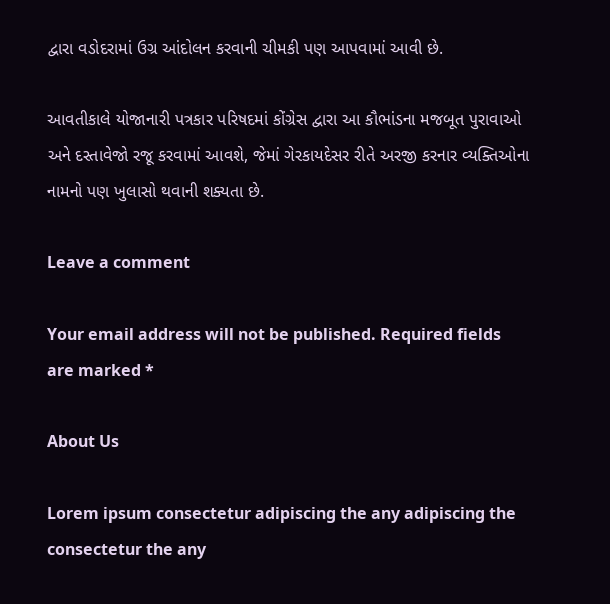દ્વારા વડોદરામાં ઉગ્ર આંદોલન કરવાની ચીમકી પણ આપવામાં આવી છે.

આવતીકાલે યોજાનારી પત્રકાર પરિષદમાં કોંગ્રેસ દ્વારા આ કૌભાંડના મજબૂત પુરાવાઓ અને દસ્તાવેજો રજૂ કરવામાં આવશે, જેમાં ગેરકાયદેસર રીતે અરજી કરનાર વ્યક્તિઓના નામનો પણ ખુલાસો થવાની શક્યતા છે.

Leave a comment

Your email address will not be published. Required fields are marked *

About Us

Lorem ipsum consectetur adipiscing the any adipiscing the consectetur the any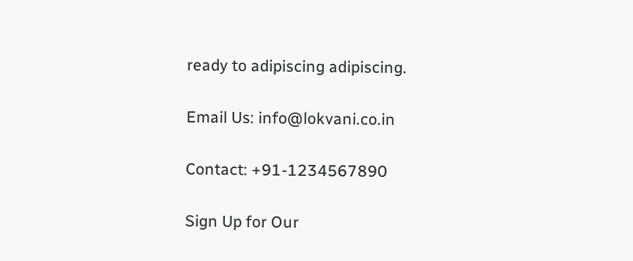ready to adipiscing adipiscing.

Email Us: info@lokvani.co.in

Contact: +91-1234567890

Sign Up for Our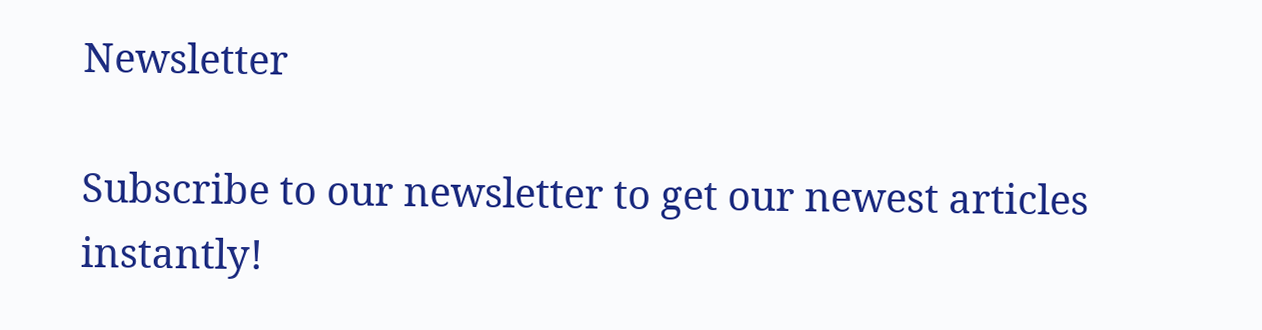Newsletter

Subscribe to our newsletter to get our newest articles instantly!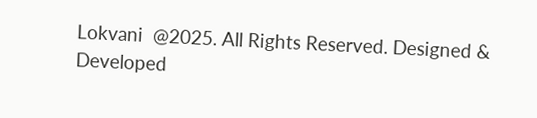Lokvani  @2025. All Rights Reserved. Designed & Developed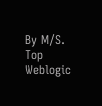By M/S. Top Weblogic